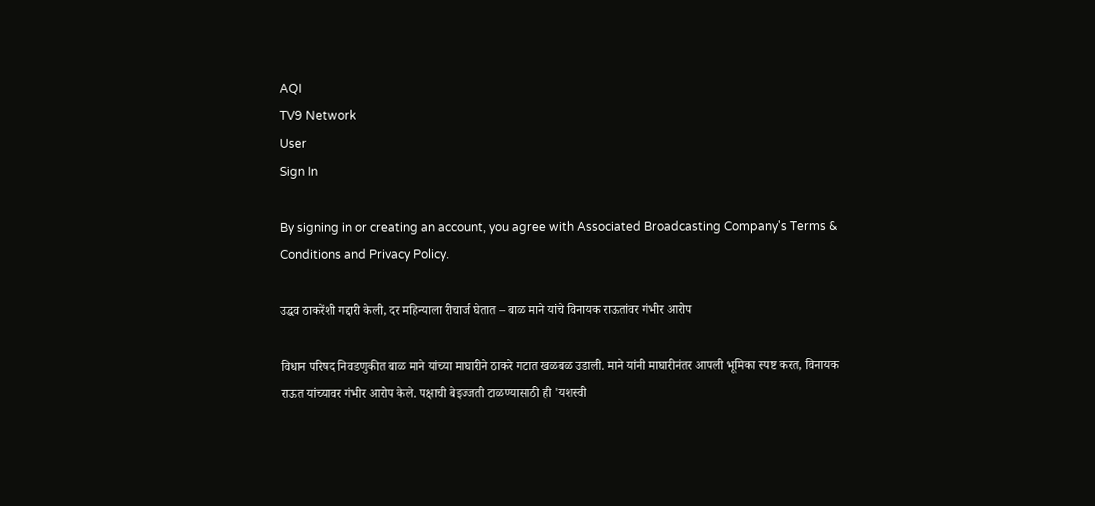AQI
TV9 Network
User
Sign In

By signing in or creating an account, you agree with Associated Broadcasting Company's Terms & Conditions and Privacy Policy.

उद्धव ठाकरेंशी गद्दारी केली, दर महिन्याला रीचार्ज घेतात – बाळ माने यांचे विनायक राऊतांवर गंभीर आरोप

विधान परिषद निवडणुकीत बाळ माने यांच्या माघारीने ठाकरे गटात खळबळ उडाली. माने यांनी माघारीनंतर आपली भूमिका स्पष्ट करत, विनायक राऊत यांच्यावर गंभीर आरोप केले. पक्षाची बेइज्जती टाळण्यासाठी ही 'यशस्वी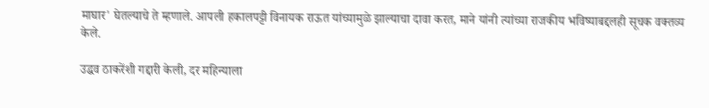माघार' घेतल्याचे ते म्हणाले. आपली हकालपट्टी विनायक राऊत यांच्यामुळे झाल्याचा दावा करत, माने यांनी त्यांच्या राजकीय भविष्याबद्दलही सूचक वक्तव्य केले.

उद्धव ठाकरेंशी गद्दारी केली, दर महिन्याला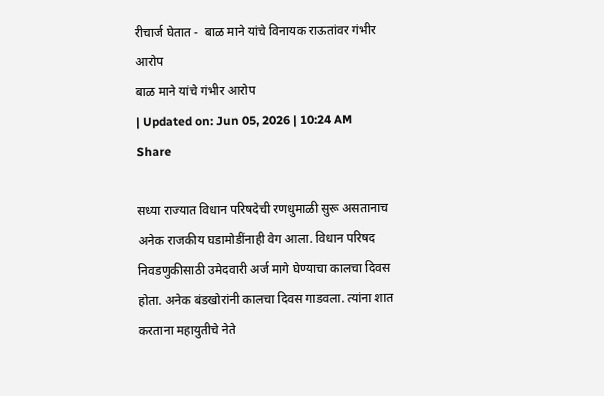रीचार्ज घेतात -  बाळ माने यांचे विनायक राऊतांवर गंभीर आरोप
बाळ माने यांचे गंभीर आरोप
| Updated on: Jun 05, 2026 | 10:24 AM
Share

सध्या राज्यात विधान परिषदेची रणधुमाळी सुरू असतानाच अनेक राजकीय घडामोडींनाही वेग आला. विधान परिषद निवडणुकीसाठी उमेदवारी अर्ज मागे घेण्याचा कालचा दिवस होता. अनेक बंडखोरांनी कालचा दिवस गाडवला. त्यांना शात करताना महायुतीचे नेते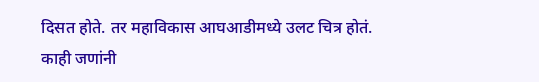दिसत होते. तर महाविकास आघआडीमध्ये उलट चित्र होतं. काही जणांनी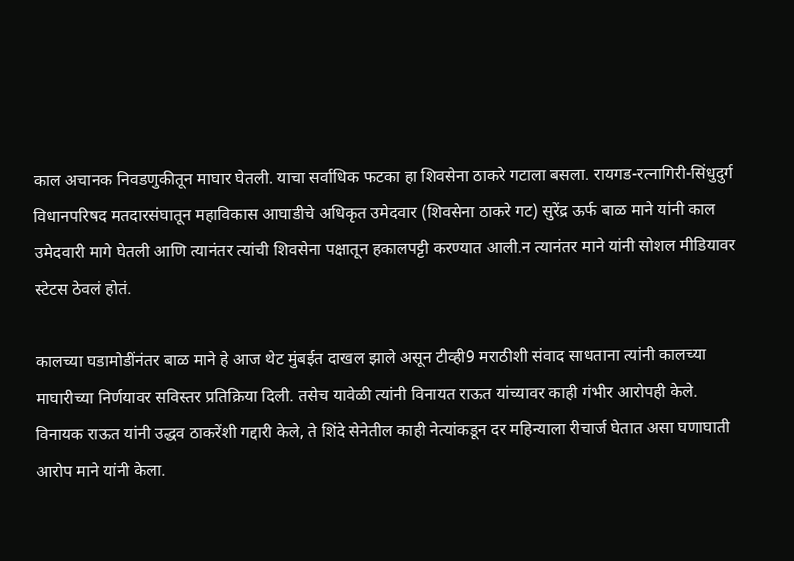काल अचानक निवडणुकीतून माघार घेतली. याचा सर्वाधिक फटका हा शिवसेना ठाकरे गटाला बसला. रायगड-रत्नागिरी-सिंधुदुर्ग विधानपरिषद मतदारसंघातून महाविकास आघाडीचे अधिकृत उमेदवार (शिवसेना ठाकरे गट) सुरेंद्र ऊर्फ बाळ माने यांनी काल उमेदवारी मागे घेतली आणि त्यानंतर त्यांची शिवसेना पक्षातून हकालपट्टी करण्यात आली.न त्यानंतर माने यांनी सोशल मीडियावर स्टेटस ठेवलं होतं.

कालच्या घडामोडींनंतर बाळ माने हे आज थेट मुंबईत दाखल झाले असून टीव्ही9 मराठीशी संवाद साधताना त्यांनी कालच्या माघारीच्या निर्णयावर सविस्तर प्रतिक्रिया दिली. तसेच यावेळी त्यांनी विनायत राऊत यांच्यावर काही गंभीर आरोपही केले. विनायक राऊत यांनी उद्धव ठाकरेंशी गद्दारी केले, ते शिंदे सेनेतील काही नेत्यांकडून दर महिन्याला रीचार्ज घेतात असा घणाघाती आरोप माने यांनी केला.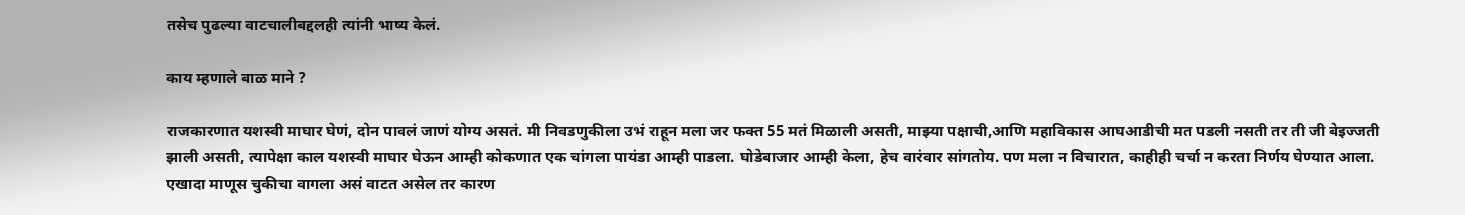तसेच पुढल्या वाटचालीबद्दलही त्यांनी भाष्य केलं.

काय म्हणाले बाळ माने ?

राजकारणात यशस्वी माघार घेणं, दोन पावलं जाणं योग्य असतं. मी निवडणुकीला उभं राहून मला जर फक्त 55 मतं मिळाली असती, माझ्या पक्षाची,आणि महाविकास आघआडीची मत पडली नसती तर ती जी बेइज्जती झाली असती, त्यापेक्षा काल यशस्वी माघार घेऊन आम्ही कोकणात एक चांगला पायंडा आम्ही पाडला. घोडेबाजार आम्ही केला, हेच वारंवार सांगतोय. पण मला न विचारात, काहीही चर्चा न करता निर्णय घेण्यात आला. एखादा माणूस चुकीचा वागला असं वाटत असेल तर कारण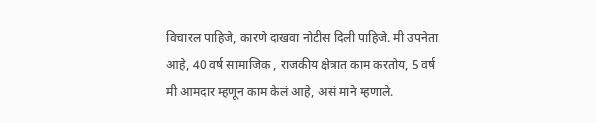विचारल पाहिजे, कारणे दाखवा नोटीस दिली पाहिजे. मी उपनेता आहे, 40 वर्ष सामाजिक , राजकीय क्षेत्रात काम करतोय, 5 वर्ष मी आमदार म्हणून काम केलं आहे, असं माने म्हणाले.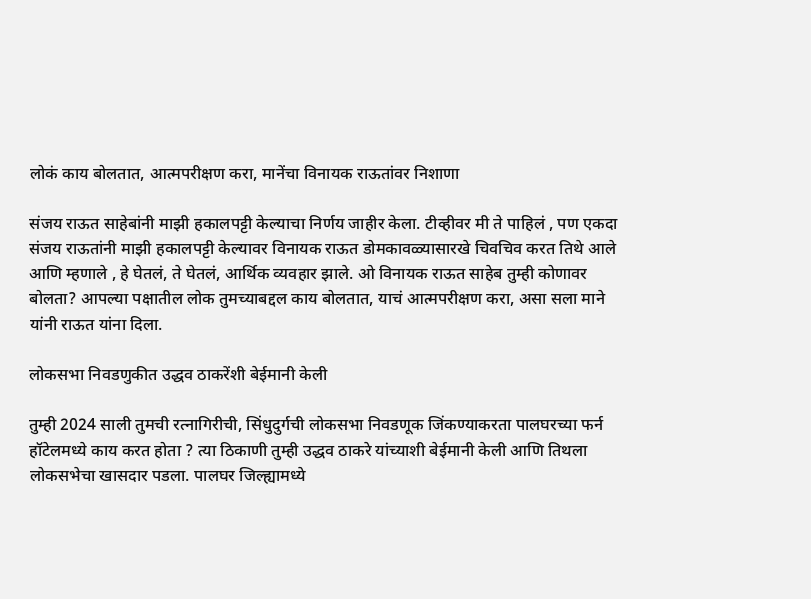लोकं काय बोलतात, आत्मपरीक्षण करा, मानेंचा विनायक राऊतांवर निशाणा

संजय राऊत साहेबांनी माझी हकालपट्टी केल्याचा निर्णय जाहीर केला. टीव्हीवर मी ते पाहिलं , पण एकदा संजय राऊतांनी माझी हकालपट्टी केल्यावर विनायक राऊत डोमकावळ्यासारखे चिवचिव करत तिथे आले आणि म्हणाले , हे घेतलं, ते घेतलं, आर्थिक व्यवहार झाले. ओ विनायक राऊत साहेब तुम्ही कोणावर बोलता? आपल्या पक्षातील लोक तुमच्याबद्दल काय बोलतात, याचं आत्मपरीक्षण करा, असा सला माने यांनी राऊत यांना दिला.

लोकसभा निवडणुकीत उद्धव ठाकरेंशी बेईमानी केली

तुम्ही 2024 साली तुमची रत्नागिरीची, सिंधुदुर्गची लोकसभा निवडणूक जिंकण्याकरता पालघरच्या फर्न हॉटेलमध्ये काय करत होता ? त्या ठिकाणी तुम्ही उद्धव ठाकरे यांच्याशी बेईमानी केली आणि तिथला लोकसभेचा खासदार पडला. पालघर जिल्ह्यामध्ये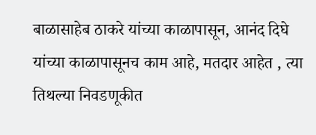बाळासाहेब ठाकरे यांच्या काळापासून, आनंद दिघे यांच्या काळापासूनच काम आहे, मतदार आहेत , त्या तिथल्या निवडणूकीत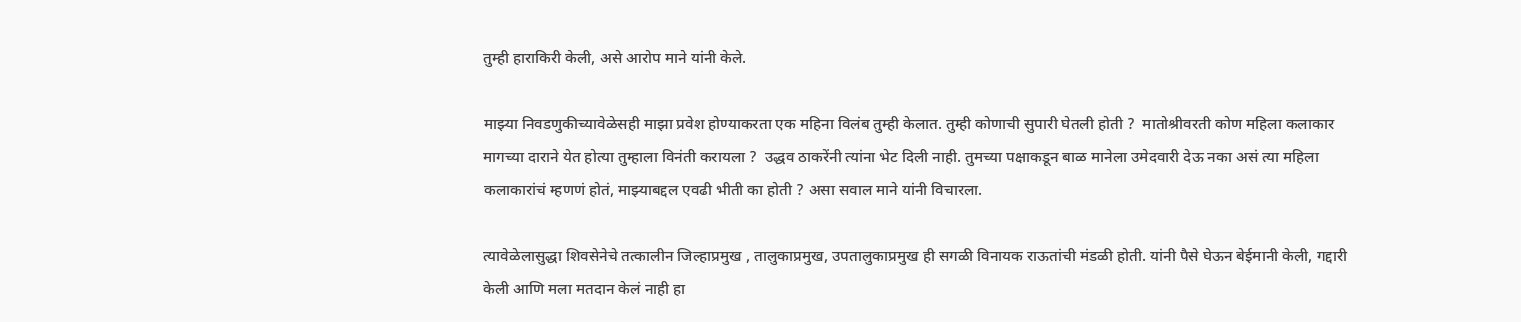तुम्ही हाराकिरी केली, असे आरोप माने यांनी केले.

माझ्या निवडणुकीच्यावेळेसही माझा प्रवेश होण्याकरता एक महिना विलंब तुम्ही केलात. तुम्ही कोणाची सुपारी घेतली होती ?  मातोश्रीवरती कोण महिला कलाकार मागच्या दाराने येत होत्या तुम्हाला विनंती करायला ?  उद्धव ठाकरेंनी त्यांना भेट दिली नाही. तुमच्या पक्षाकडून बाळ मानेला उमेदवारी देऊ नका असं त्या महिला कलाकारांचं म्हणणं होतं, माझ्याबद्दल एवढी भीती का होती ? असा सवाल माने यांनी विचारला.

त्यावेळेलासुद्धा शिवसेनेचे तत्कालीन जिल्हाप्रमुख , तालुकाप्रमुख, उपतालुकाप्रमुख ही सगळी विनायक राऊतांची मंडळी होती. यांनी पैसे घेऊन बेईमानी केली, गद्दारी केली आणि मला मतदान केलं नाही हा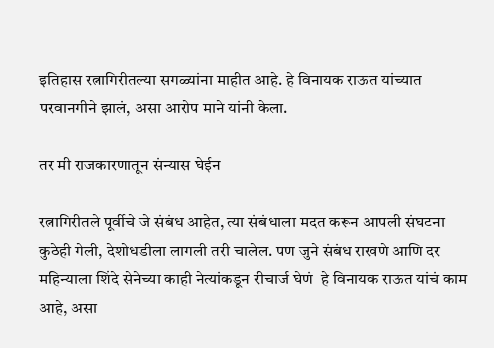इतिहास रत्नागिरीतल्या सगळ्यांना माहीत आहे. हे विनायक राऊत यांच्यात परवानगीने झालं, असा आरोप माने यांनी केला.

तर मी राजकारणातून संन्यास घेईन

रत्नागिरीतले पूर्वीचे जे संबंध आहेत, त्या संबंधाला मदत करून आपली संघटना कुठेही गेली, देशोधडीला लागली तरी चालेल. पण जुने संबंध राखणे आणि दर महिन्याला शिंदे सेनेच्या काही नेत्यांकडून रीचार्ज घेणं  हे विनायक राऊत यांचं काम आहे, असा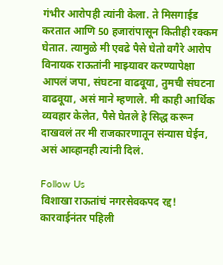गंभीर आरोपही त्यांनी केला. ते मिसगाईड करतात आणि 50 हजारांपासून कितीही रक्कम घेतात. त्यामुळे मी एवढे पैसे घेतो वगैरे आरोप विनायक राऊतांनी माझ्यावर करण्यापेक्षा आपलं जपा, संघटना वाढवूया, तुमची संघटना वाढवूया, असं माने म्हणाले. मी काही आर्थिक व्यवहार केलेत, पैसे घेतले हे सिद्ध करून दाखवलं तर मी राजकारणातून संन्यास घेईन, असं आव्हानही त्यांनी दिलं.

Follow Us
विशाखा राऊतांचं नगरसेवकपद रद्द! कारवाईनंतर पहिली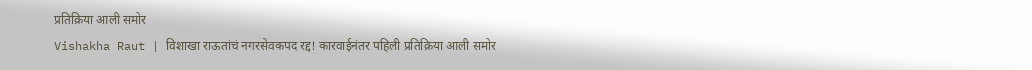प्रतिक्रिया आली समोर
Vishakha Raut | विशाखा राऊतांचं नगरसेवकपद रद्द! कारवाईनंतर पहिली प्रतिक्रिया आली समोर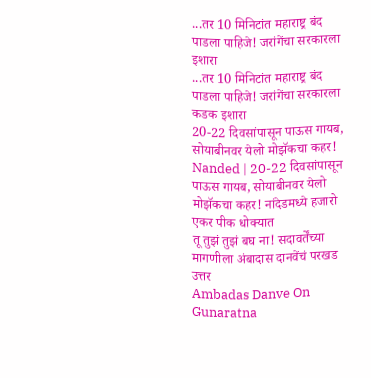...तर 10 मिनिटांत महाराष्ट्र बंद पाडला पाहिजे! जरांगेंचा सरकारला इशारा
...तर 10 मिनिटांत महाराष्ट्र बंद पाडला पाहिजे! जरांगेंचा सरकारला कडक इशारा
20-22 दिवसांपासून पाऊस गायब, सोयाबीनवर येलो मोझॅकचा कहर!
Nanded | 20-22 दिवसांपासून पाऊस गायब, सोयाबीनवर येलो मोझॅकचा कहर! नांदेडमध्ये हजारो एकर पीक धोक्यात
तू तुझं तुझं बघ ना! सदावर्तेंच्या मागणीला अंबादास दानवेंचं परखड उत्तर
Ambadas Danve On Gunaratna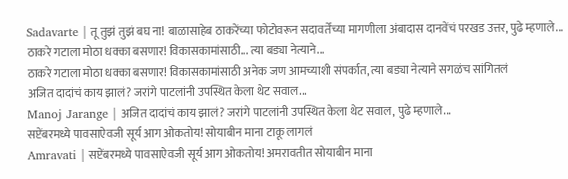Sadavarte | तू तुझं तुझं बघ ना! बाळासाहेब ठाकरेंच्या फोटोवरून सदावर्तेंच्या मागणीला अंबादास दानवेंचं परखड उत्तर, पुढे म्हणाले...
ठाकरे गटाला मोठा धक्का बसणार! विकासकामांसाठी... त्या बड्या नेत्याने...
ठाकरे गटाला मोठा धक्का बसणार! विकासकामांसाठी अनेक जण आमच्याशी संपर्कात, त्या बड्या नेत्याने सगळंच सांगितलं
अजित दादांचं काय झालं? जरांगे पाटलांनी उपस्थित केला थेट सवाल...
Manoj Jarange | अजित दादांचं काय झालं? जरांगे पाटलांनी उपस्थित केला थेट सवाल, पुढे म्हणाले...
सप्टेंबरमध्ये पावसाऐवजी सूर्य आग ओकतोय! सोयाबीन माना टाकू लागलं
Amravati | सप्टेंबरमध्ये पावसाऐवजी सूर्य आग ओकतोय! अमरावतीत सोयाबीन माना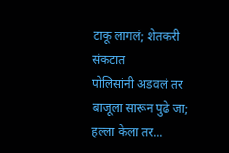टाकू लागलं; शेतकरी संकटात
पोलिसांनी अडवलं तर बाजूला सारून पुढे जा; हल्ला केला तर...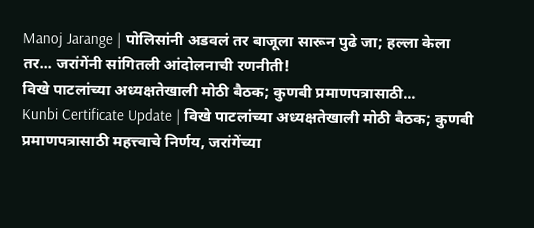Manoj Jarange | पोलिसांनी अडवलं तर बाजूला सारून पुढे जा; हल्ला केला तर... जरांगेंनी सांगितली आंदोलनाची रणनीती!
विखे पाटलांच्या अध्यक्षतेखाली मोठी बैठक; कुणबी प्रमाणपत्रासाठी...
Kunbi Certificate Update | विखे पाटलांच्या अध्यक्षतेखाली मोठी बैठक; कुणबी प्रमाणपत्रासाठी महत्त्वाचे निर्णय, जरांगेंच्या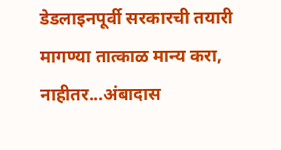डेडलाइनपूर्वी सरकारची तयारी
मागण्या तात्काळ मान्य करा, नाहीतर...अंबादास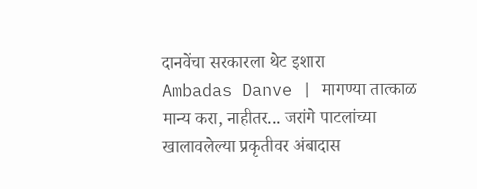दानवेंचा सरकारला थेट इशारा
Ambadas Danve | मागण्या तात्काळ मान्य करा, नाहीतर... जरांगे पाटलांच्या खालावलेल्या प्रकृतीवर अंबादास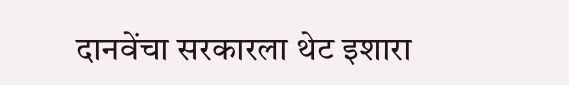दानवेंचा सरकारला थेट इशारा